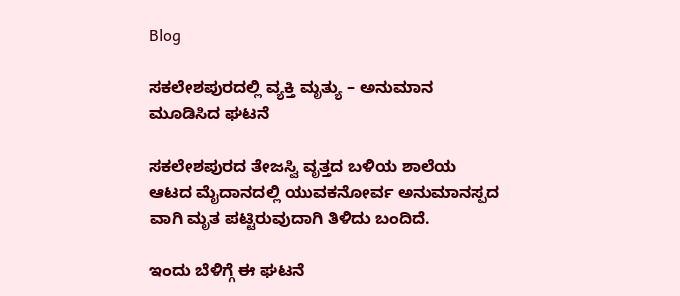Blog

ಸಕಲೇಶಪುರದಲ್ಲಿ ವ್ಯಕ್ತಿ ಮೃತ್ಯು – ಅನುಮಾನ ಮೂಡಿಸಿದ ಘಟನೆ

ಸಕಲೇಶಪುರದ ತೇಜಸ್ವಿ ವೃತ್ತದ ಬಳಿಯ ಶಾಲೆಯ ಆಟದ ಮೈದಾನದಲ್ಲಿ ಯುವಕನೋರ್ವ ಅನುಮಾನಸ್ಪದ ವಾಗಿ ಮೃತ ಪಟ್ಟಿರುವುದಾಗಿ ತಿಳಿದು ಬಂದಿದೆ.

ಇಂದು ಬೆಳಿಗ್ಗೆ ಈ ಘಟನೆ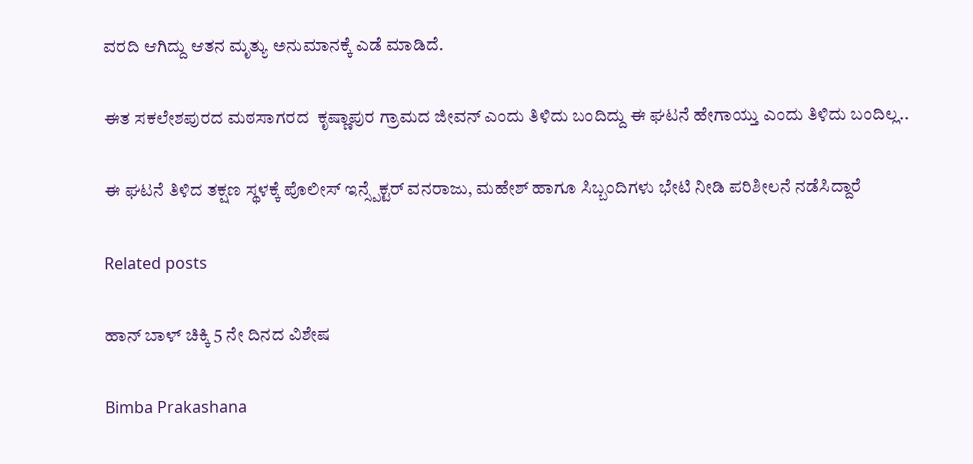ವರದಿ ಆಗಿದ್ದು ಆತನ ಮೃತ್ಯು ಅನುಮಾನಕ್ಕೆ ಎಡೆ ಮಾಡಿದೆ.

ಈತ ಸಕಲೇಶಪುರದ ಮಠಸಾಗರದ  ಕೃಷ್ಣಾಪುರ ಗ್ರಾಮದ ಜೀವನ್ ಎಂದು ತಿಳಿದು ಬಂದಿದ್ದು ಈ ಘಟನೆ ಹೇಗಾಯ್ತು ಎಂದು ತಿಳಿದು ಬಂದಿಲ್ಲ..

ಈ ಘಟನೆ ತಿಳಿದ ತಕ್ಷಣ ಸ್ಥಳಕ್ಕೆ ಪೊಲೀಸ್ ಇನ್ಸ್ಪೆಕ್ಟರ್ ವನರಾಜು, ಮಹೇಶ್ ಹಾಗೂ ಸಿಬ್ಬಂದಿಗಳು ಭೇಟಿ ನೀಡಿ ಪರಿಶೀಲನೆ ನಡೆಸಿದ್ದಾರೆ

Related posts

ಹಾನ್ ಬಾಳ್ ಚಿಕ್ಕಿ 5 ನೇ ದಿನದ ವಿಶೇಷ

Bimba Prakashana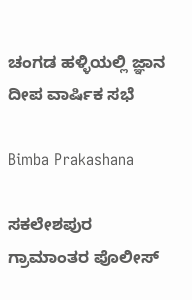ಚಂಗಡ ಹಳ್ಳಿಯಲ್ಲಿ ಜ್ಞಾನ ದೀಪ ವಾರ್ಷಿಕ ಸಭೆ

Bimba Prakashana

ಸಕಲೇಶಪುರ ಗ್ರಾಮಾಂತರ ಪೊಲೀಸ್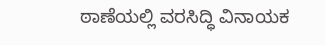ಠಾಣೆಯಲ್ಲಿ ವರಸಿದ್ಧಿ ವಿನಾಯಕ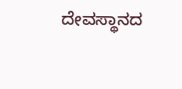ದೇವಸ್ಥಾನದ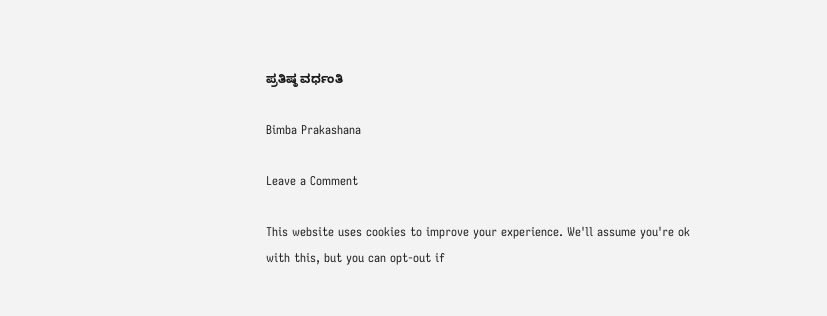ಪ್ರತಿಷ್ಠ ವರ್ಧಂತಿ

Bimba Prakashana

Leave a Comment

This website uses cookies to improve your experience. We'll assume you're ok with this, but you can opt-out if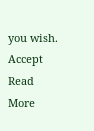you wish. Accept Read More